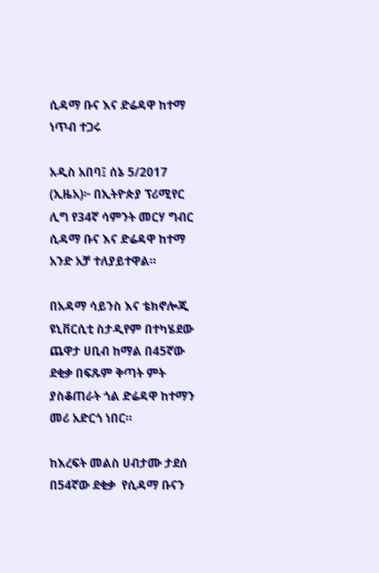ሲዳማ ቡና እና ድሬዳዋ ከተማ ነጥብ ተጋሩ

አዲስ አበባ፤ ሰኔ 5/2017 (ኢዜአ)፦ በኢትዮጵያ ፕሪሚየር ሊግ የ34ኛ ሳምንት መርሃ ግብር ሲዳማ ቡና እና ድሬዳዋ ከተማ አንድ አቻ ተለያይተዋል።

በአዳማ ሳይንስ እና ቴክኖሎጂ ዩኒቨርሲቲ ስታዲየም በተካሄደው ጨዋታ ሀቢብ ከማል በ45ኛው ደቂቃ በፍጹም ቅጣት ምት ያስቆጠራት ጎል ድሬዳዋ ከተማን መሪ አድርጎ ነበር።

ከእረፍት መልስ ሀብታሙ ታደሰ በ54ኛው ደቂቃ  የሲዳማ ቡናን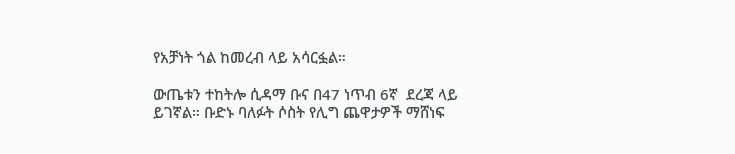የአቻነት ጎል ከመረብ ላይ አሳርፏል።

ውጤቱን ተከትሎ ሲዳማ ቡና በ47 ነጥብ 6ኛ  ደረጃ ላይ ይገኛል። ቡድኑ ባለፉት ሶስት የሊግ ጨዋታዎች ማሸነፍ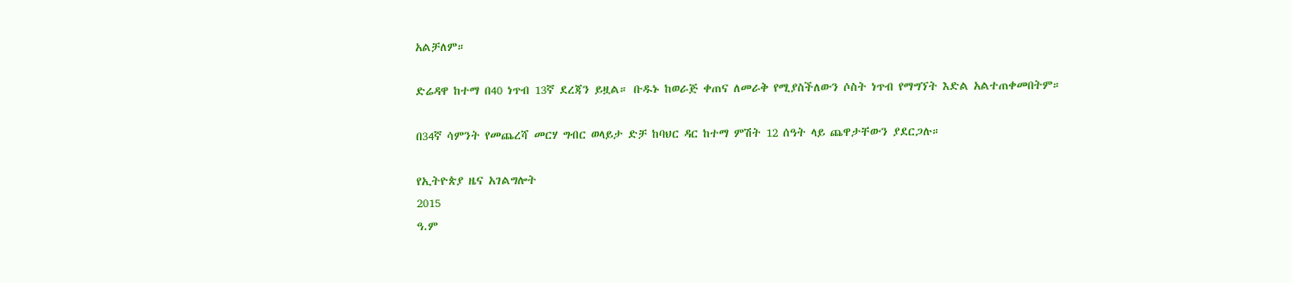አልቻለም።

ድሬዳዋ ከተማ በ40 ነጥብ 13ኛ ደረጃን ይዟል። ቡዱኑ ከወራጅ ቀጠና ለመራቅ የሚያስችለውን ሶስት ነጥብ የማግኘት እድል አልተጠቀመበትም።

በ34ኛ ሳምንት የመጨረሻ መርሃ ግብር ወላይታ ድቻ ከባህር ዳር ከተማ ምሽት 12 ሰዓት ላይ ጨዋታቸውን ያደርጋሉ።

የኢትዮጵያ ዜና አገልግሎት
2015
ዓ.ም